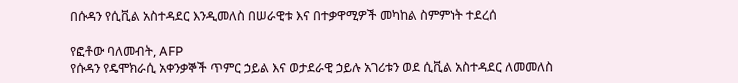በሱዳን የሲቪል አስተዳደር እንዲመለስ በሠራዊቱ እና በተቃዋሚዎች መካከል ስምምነት ተደረሰ

የፎቶው ባለመብት, AFP
የሱዳን የዴሞክራሲ አቀንቃኞች ጥምር ኃይል እና ወታደራዊ ኃይሉ አገሪቱን ወደ ሲቪል አስተዳደር ለመመለስ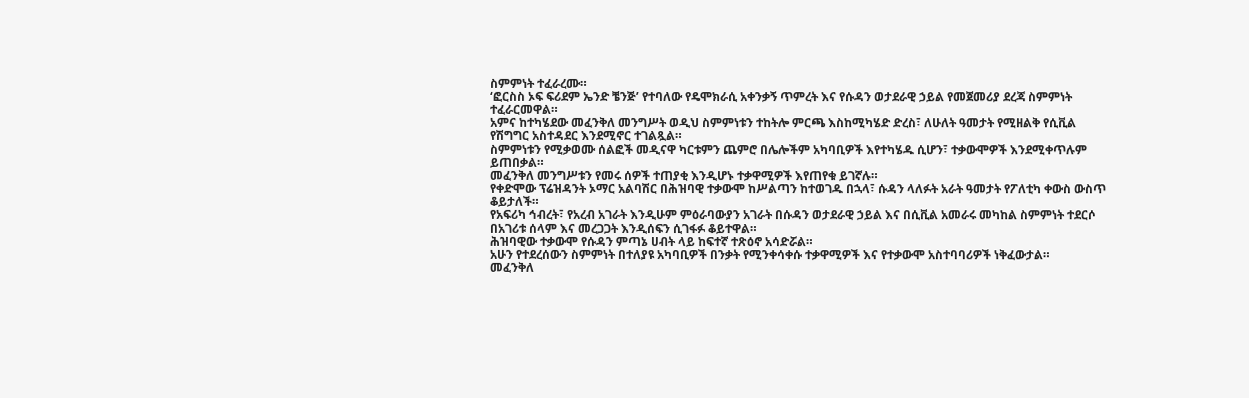ስምምነት ተፈራረሙ።
‘ፎርስስ ኦፍ ፍሪደም ኤንድ ቼንጅ’ የተባለው የዴሞክራሲ አቀንቃኝ ጥምረት እና የሱዳን ወታደራዊ ኃይል የመጀመሪያ ደረጃ ስምምነት ተፈራርመዋል።
አምና ከተካሄደው መፈንቅለ መንግሥት ወዲህ ስምምነቱን ተከትሎ ምርጫ እስከሚካሄድ ድረስ፣ ለሁለት ዓመታት የሚዘልቅ የሲቪል የሽግግር አስተዳደር እንደሚኖር ተገልጿል።
ስምምነቱን የሚቃወሙ ሰልፎች መዲናዋ ካርቱምን ጨምሮ በሌሎችም አካባቢዎች እየተካሄዱ ሲሆን፣ ተቃውሞዎች እንደሚቀጥሉም ይጠበቃል።
መፈንቅለ መንግሥቱን የመሩ ሰዎች ተጠያቂ እንዲሆኑ ተቃዋሚዎች እየጠየቁ ይገኛሉ።
የቀድሞው ፕሬዝዳንት ኦማር አልባሽር በሕዝባዊ ተቃውሞ ከሥልጣን ከተወገዱ በኋላ፣ ሱዳን ላለፉት አራት ዓመታት የፖለቲካ ቀውስ ውስጥ ቆይታለች።
የአፍሪካ ኅብረት፣ የአረብ አገራት እንዲሁም ምዕራባውያን አገራት በሱዳን ወታደራዊ ኃይል እና በሲቪል አመራሩ መካከል ስምምነት ተደርሶ በአገሪቱ ሰላም እና መረጋጋት እንዲሰፍን ሲገፋፉ ቆይተዋል።
ሕዝባዊው ተቃውሞ የሱዳን ምጣኔ ሀብት ላይ ከፍተኛ ተጽዕኖ አሳድሯል።
አሁን የተደረሰውን ስምምነት በተለያዩ አካባቢዎች በንቃት የሚንቀሳቀሱ ተቃዋሚዎች እና የተቃውሞ አስተባባሪዎች ነቅፈውታል።
መፈንቅለ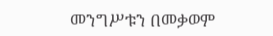መንግሥቱን በመቃወም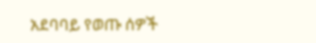አደባባይ የወጡ ሰዎች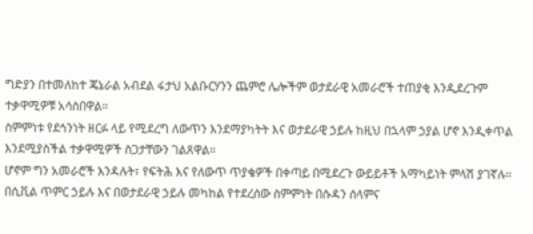ግድያን በተመለከተ ጄኔራል አብደል ፋታህ አልቡርሃንን ጨምሮ ሌሎችም ወታደራዊ አመራሮች ተጠያቂ እንዲደረጉም ተቃዋሚዎቹ አሳስበዋል።
ስምምነቱ የደኅንነት ዘርፉ ላይ የሚደረግ ለውጥን እንደማያካትት እና ወታደራዊ ኃይሉ ከዚህ በኋላም ኃያል ሆኖ እንዲቀጥል እንደሚያስችል ተቃዋሚዎች ስጋታቸውን ገልጸዋል።
ሆኖም ግን አመራሮች እንዳሉት፣ የፍትሕ እና የለውጥ ጥያቄዎች በቀጣይ በሚደረጉ ውይይቶች አማካይነት ምላሽ ያገኛሉ።
በሲቪል ጥምር ኃይሉ እና በወታደራዊ ኃይሉ መካከል የተደረሰው ስምምነት በሱዳን ሰላምና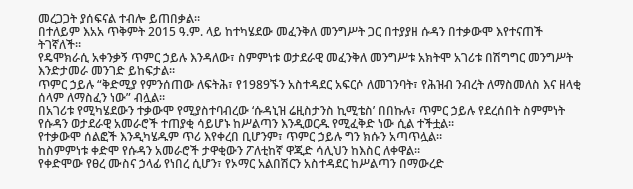መረጋጋት ያሰፍናል ተብሎ ይጠበቃል።
በተለይም እአአ ጥቅምት 2015 ዓ.ም. ላይ ከተካሄደው መፈንቅለ መንግሥት ጋር በተያያዘ ሱዳን በተቃውሞ እየተናጠች ትገኛለች።
የዴሞክራሲ አቀንቃኝ ጥምር ኃይሉ እንዳለው፣ ስምምነቱ ወታደራዊ መፈንቅለ መንግሥቱ አክትሞ አገሪቱ በሽግግር መንግሥት እንድታመራ መንገድ ይከፍታል።
ጥምር ኃይሉ “ቅድሚያ የምንሰጠው ለፍትሕ፣ የ1989ኙን አስተዳደር አፍርሶ ለመገንባት፣ የሕዝብ ንብረት ለማስመለስ እና ዘላቂ ሰላም ለማስፈን ነው” ብሏል።
በአገሪቱ የሚካሄደውን ተቃውሞ የሚያስተባብረው ‘ሱዳኒዝ ሬዚስታንስ ኪሚቴስ’ በበኩሉ፣ ጥምር ኃይሉ የደረሰበት ስምምነት የሱዳን ወታደራዊ አመራሮች ተጠያቂ ሳይሆኑ ከሥልጣን እንዲወርዱ የሚፈቅድ ነው ሲል ተችቷል።
የተቃውሞ ሰልፎች እንዲካሄዱም ጥሪ እየቀረበ ቢሆንም፣ ጥምር ኃይሉ ግን ክሱን አጣጥሏል።
ከስምምነቱ ቀድሞ የሱዳን አመራሮች ታዋቂውን ፖለቲከኛ ዋጂድ ሳሊህን ከእስር ለቀዋል።
የቀድሞው የፀረ ሙስና ኃላፊ የነበረ ሲሆን፣ የኦማር አልበሽርን አስተዳደር ከሥልጣን በማውረድ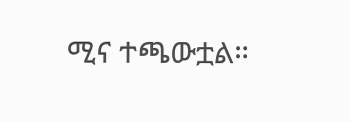ሚና ተጫውቷል።